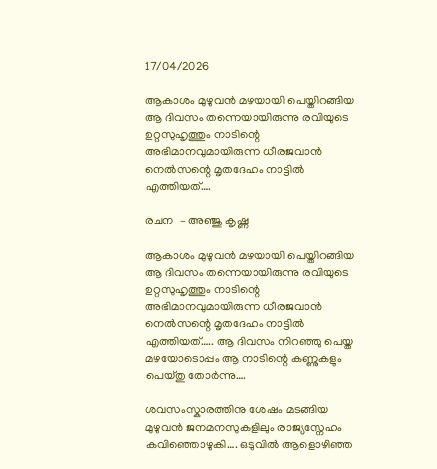17/04/2026

ആകാശം മുഴുവൻ മഴയായി പെയ്തിറങ്ങിയ ആ ദിവസം തന്നെയായിരുന്നു രവിയുടെ ഉറ്റസുഹൃത്തും നാടിന്റെ അഭിമാനവുമായിരുന്ന ധീരജവാൻ നെൽസന്റെ മൃതദേഹം നാട്ടിൽ എത്തിയത്….

രചന  – അഞ്ജു കൃഷ്ണ

ആകാശം മുഴുവൻ മഴയായി പെയ്തിറങ്ങിയ ആ ദിവസം തന്നെയായിരുന്നു രവിയുടെ ഉറ്റസുഹൃത്തും നാടിന്റെ അഭിമാനവുമായിരുന്ന ധീരജവാൻ നെൽസന്റെ മൃതദേഹം നാട്ടിൽ എത്തിയത്….. ആ ദിവസം നിറഞ്ഞു പെയ്ത മഴയോടൊപ്പം ആ നാടിന്റെ കണ്ണുകളും പെയ്തു തോർന്നു….

ശവസംസ്കാരത്തിനു ശേഷം മടങ്ങിയ മുഴുവൻ ജനമനസുകളിലും രാജ്യസ്നേഹം കവിഞ്ഞൊഴുകി…. ഒടുവിൽ ആളൊഴിഞ്ഞ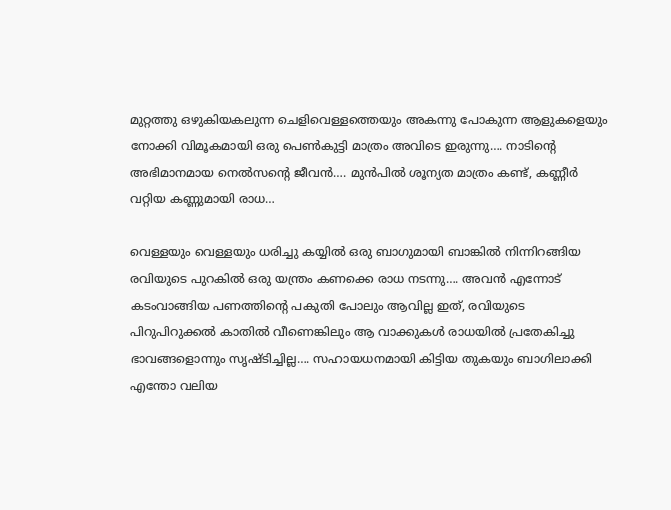മുറ്റത്തു ഒഴുകിയകലുന്ന ചെളിവെള്ളത്തെയും അകന്നു പോകുന്ന ആളുകളെയും നോക്കി വിമൂകമായി ഒരു പെൺകുട്ടി മാത്രം അവിടെ ഇരുന്നു…. നാടിന്റെ അഭിമാനമായ നെൽസന്റെ ജീവൻ…. മുൻപിൽ ശൂന്യത മാത്രം കണ്ട്, കണ്ണീർ വറ്റിയ കണ്ണുമായി രാധ…

വെള്ളയും വെള്ളയും ധരിച്ചു കയ്യിൽ ഒരു ബാഗുമായി ബാങ്കിൽ നിന്നിറങ്ങിയ രവിയുടെ പുറകിൽ ഒരു യന്ത്രം കണക്കെ രാധ നടന്നു…. അവൻ എന്നോട് കടംവാങ്ങിയ പണത്തിന്റെ പകുതി പോലും ആവില്ല ഇത്, രവിയുടെ പിറുപിറുക്കൽ കാതിൽ വീണെങ്കിലും ആ വാക്കുകൾ രാധയിൽ പ്രതേകിച്ചു ഭാവങ്ങളൊന്നും സൃഷ്ടിച്ചില്ല…. സഹായധനമായി കിട്ടിയ തുകയും ബാഗിലാക്കി എന്തോ വലിയ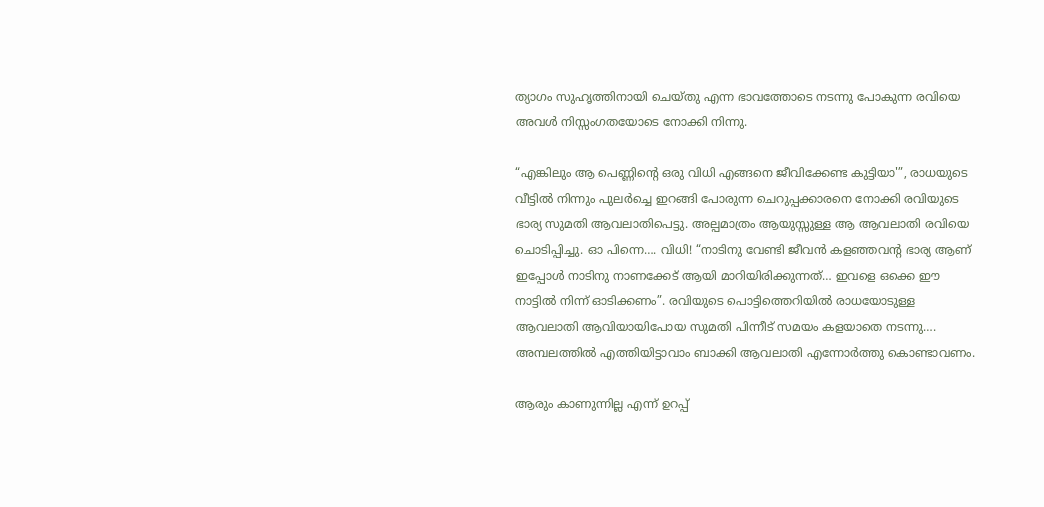ത്യാഗം സുഹൃത്തിനായി ചെയ്തു എന്ന ഭാവത്തോടെ നടന്നു പോകുന്ന രവിയെ അവൾ നിസ്സംഗതയോടെ നോക്കി നിന്നു.

“എങ്കിലും ആ പെണ്ണിന്റെ ഒരു വിധി എങ്ങനെ ജീവിക്കേണ്ട കുട്ടിയാ'”, രാധയുടെ വീട്ടിൽ നിന്നും പുലർച്ചെ ഇറങ്ങി പോരുന്ന ചെറുപ്പക്കാരനെ നോക്കി രവിയുടെ ഭാര്യ സുമതി ആവലാതിപെട്ടു. അല്പമാത്രം ആയുസ്സുള്ള ആ ആവലാതി രവിയെ ചൊടിപ്പിച്ചു. ഓ പിന്നെ…. വിധി! “നാടിനു വേണ്ടി ജീവൻ കളഞ്ഞവന്റ ഭാര്യ ആണ് ഇപ്പോൾ നാടിനു നാണക്കേട് ആയി മാറിയിരിക്കുന്നത്… ഇവളെ ഒക്കെ ഈ നാട്ടിൽ നിന്ന് ഓടിക്കണം”. രവിയുടെ പൊട്ടിത്തെറിയിൽ രാധയോടുള്ള ആവലാതി ആവിയായിപോയ സുമതി പിന്നീട് സമയം കളയാതെ നടന്നു…. അമ്പലത്തിൽ എത്തിയിട്ടാവാം ബാക്കി ആവലാതി എന്നോർത്തു കൊണ്ടാവണം.

ആരും കാണുന്നില്ല എന്ന് ഉറപ്പ്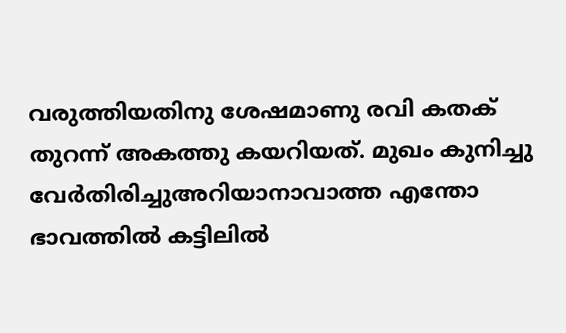വരുത്തിയതിനു ശേഷമാണു രവി കതക് തുറന്ന് അകത്തു കയറിയത്. മുഖം കുനിച്ചു വേർതിരിച്ചുഅറിയാനാവാത്ത എന്തോ ഭാവത്തിൽ കട്ടിലിൽ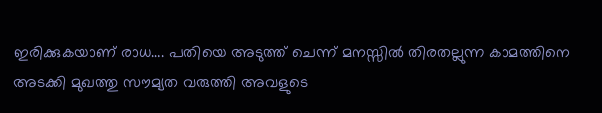ഇരിക്കുകയാണ് രാധ…. പതിയെ അടുത്ത് ചെന്ന് മനസ്സിൽ തിരതല്ലുന്ന കാമത്തിനെ അടക്കി മുഖത്തു സൗമ്യത വരുത്തി അവളുടെ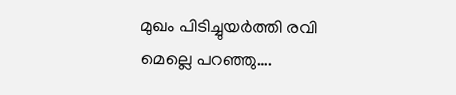മുഖം പിടിച്ചുയർത്തി രവി മെല്ലെ പറഞ്ഞു….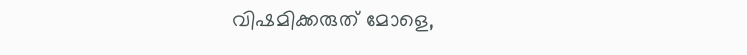വിഷമിക്കരുത് മോളെ,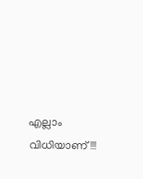എല്ലാം വിധിയാണ്!!!